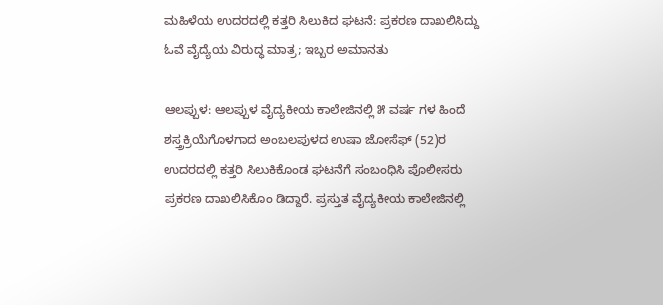ಮಹಿಳೆಯ ಉದರದಲ್ಲಿ ಕತ್ತರಿ ಸಿಲುಕಿದ ಘಟನೆ: ಪ್ರಕರಣ ದಾಖಲಿಸಿದ್ದು ಓವೆ ವೈದ್ಯೆಯ ವಿರುದ್ಧ ಮಾತ್ರ; ಇಬ್ಬರ ಅಮಾನತು

ಆಲಪ್ಪುಳ: ಆಲಪ್ಪುಳ ವೈದ್ಯಕೀಯ ಕಾಲೇಜಿನಲ್ಲಿ ೫ ವರ್ಷ ಗಳ ಹಿಂದೆ ಶಸ್ತ್ರಕ್ರಿಯೆಗೊಳಗಾದ ಅಂಬಲಪುಳದ ಉಷಾ ಜೋಸೆಫ್ (52)ರ ಉದರದಲ್ಲಿ ಕತ್ತರಿ ಸಿಲುಕಿಕೊಂಡ ಘಟನೆಗೆ ಸಂಬಂಧಿಸಿ ಪೊಲೀಸರು ಪ್ರಕರಣ ದಾಖಲಿಸಿಕೊಂ ಡಿದ್ದಾರೆ. ಪ್ರಸ್ತುತ ವೈದ್ಯಕೀಯ ಕಾಲೇಜಿನಲ್ಲಿ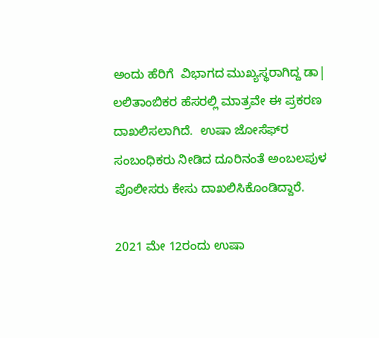ಅಂದು ಹೆರಿಗೆ  ವಿಭಾಗದ ಮುಖ್ಯಸ್ಥರಾಗಿದ್ದ ಡಾ| ಲಲಿತಾಂಬಿಕರ ಹೆಸರಲ್ಲಿ ಮಾತ್ರವೇ ಈ ಪ್ರಕರಣ ದಾಖಲಿಸಲಾಗಿದೆ.  ಉಷಾ ಜೋಸೆಫ್‌ರ ಸಂಬಂಧಿಕರು ನೀಡಿದ ದೂರಿನಂತೆ ಅಂಬಲಪುಳ ಪೊಲೀಸರು ಕೇಸು ದಾಖಲಿಸಿಕೊಂಡಿದ್ದಾರೆ.

2021 ಮೇ 12ರಂದು ಉಷಾ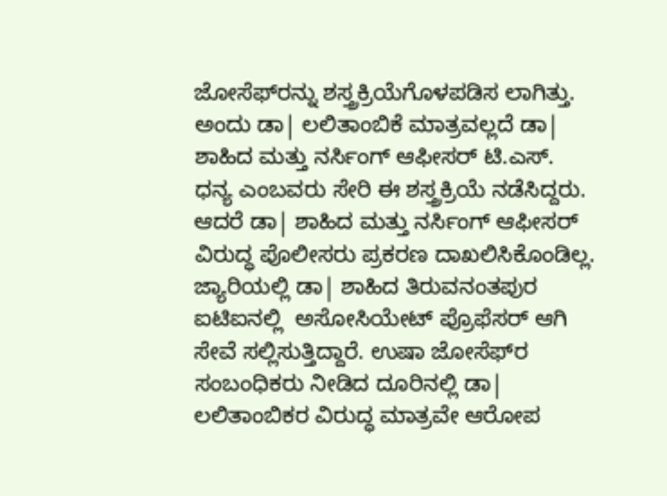ಜೋಸೆಫ್‌ರನ್ನು ಶಸ್ತ್ರಕ್ರಿಯೆಗೊಳಪಡಿಸ ಲಾಗಿತ್ತು. ಅಂದು ಡಾ| ಲಲಿತಾಂಬಿಕೆ ಮಾತ್ರವಲ್ಲದೆ ಡಾ| ಶಾಹಿದ ಮತ್ತು ನರ್ಸಿಂಗ್ ಆಫೀಸರ್ ಟಿ.ಎಸ್. ಧನ್ಯ ಎಂಬವರು ಸೇರಿ ಈ ಶಸ್ತ್ರಕ್ರಿಯೆ ನಡೆಸಿದ್ದರು. ಆದರೆ ಡಾ| ಶಾಹಿದ ಮತ್ತು ನರ್ಸಿಂಗ್ ಆಫೀಸರ್ ವಿರುದ್ಧ ಪೊಲೀಸರು ಪ್ರಕರಣ ದಾಖಲಿಸಿಕೊಂಡಿಲ್ಲ. ಜ್ಯಾರಿಯಲ್ಲಿ ಡಾ| ಶಾಹಿದ ತಿರುವನಂತಪುರ ಐಟಿಐನಲ್ಲಿ  ಅಸೋಸಿಯೇಟ್ ಪ್ರೊಫೆಸರ್ ಆಗಿ ಸೇವೆ ಸಲ್ಲಿಸುತ್ತಿದ್ದಾರೆ. ಉಷಾ ಜೋಸೆಫ್‌ರ ಸಂಬಂಧಿಕರು ನೀಡಿದ ದೂರಿನಲ್ಲಿ ಡಾ| ಲಲಿತಾಂಬಿಕರ ವಿರುದ್ಧ ಮಾತ್ರವೇ ಆರೋಪ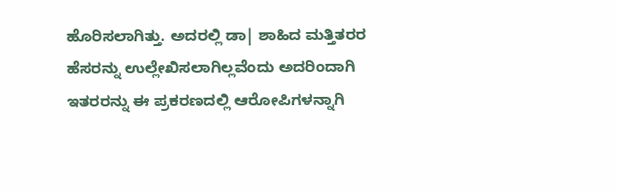ಹೊರಿಸಲಾಗಿತ್ತು. ಅದರಲ್ಲಿ ಡಾ| ಶಾಹಿದ ಮತ್ತಿತರರ ಹೆಸರನ್ನು ಉಲ್ಲೇಖಿಸಲಾಗಿಲ್ಲವೆಂದು ಅದರಿಂದಾಗಿ ಇತರರನ್ನು ಈ ಪ್ರಕರಣದಲ್ಲಿ ಆರೋಪಿಗಳನ್ನಾಗಿ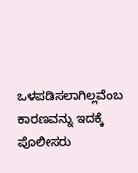ಒಳಪಡಿಸಲಾಗಿಲ್ಲವೆಂಬ ಕಾರಣವನ್ನು ಇದಕ್ಕೆ  ಪೊಲೀಸರು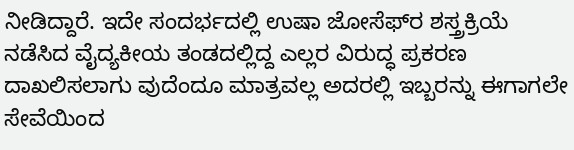ನೀಡಿದ್ದಾರೆ. ಇದೇ ಸಂದರ್ಭದಲ್ಲಿ ಉಷಾ ಜೋಸೆಫ್‌ರ ಶಸ್ತ್ರಕ್ರಿಯೆ ನಡೆಸಿದ ವೈದ್ಯಕೀಯ ತಂಡದಲ್ಲಿದ್ದ ಎಲ್ಲರ ವಿರುದ್ಧ ಪ್ರಕರಣ ದಾಖಲಿಸಲಾಗು ವುದೆಂದೂ ಮಾತ್ರವಲ್ಲ ಅದರಲ್ಲಿ ಇಬ್ಬರನ್ನು ಈಗಾಗಲೇ ಸೇವೆಯಿಂದ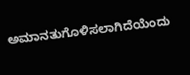ಅಮಾನತುಗೊಳಿಸಲಾಗಿದೆಯೆಂದು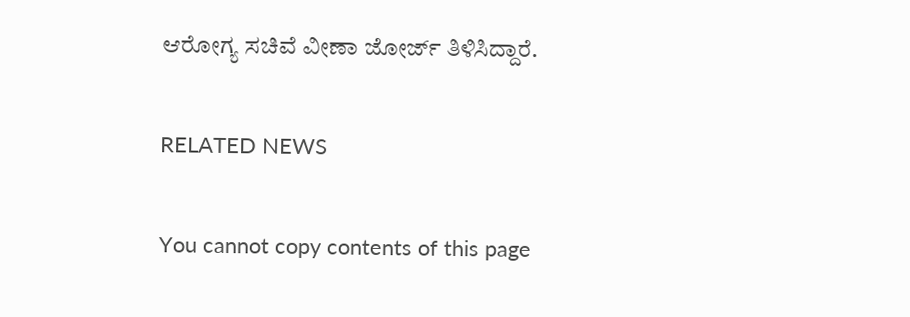ಆರೋಗ್ಯ ಸಚಿವೆ ವೀಣಾ ಜೋರ್ಜ್ ತಿಳಿಸಿದ್ದಾರೆ.

RELATED NEWS

You cannot copy contents of this page